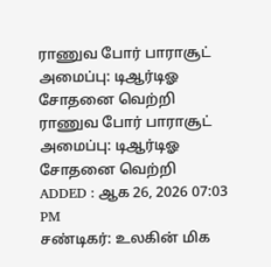ராணுவ போர் பாராசூட் அமைப்பு: டிஆர்டிஓ சோதனை வெற்றி
ராணுவ போர் பாராசூட் அமைப்பு: டிஆர்டிஓ சோதனை வெற்றி
ADDED : ஆக 26, 2026 07:03 PM
சண்டிகர்: உலகின் மிக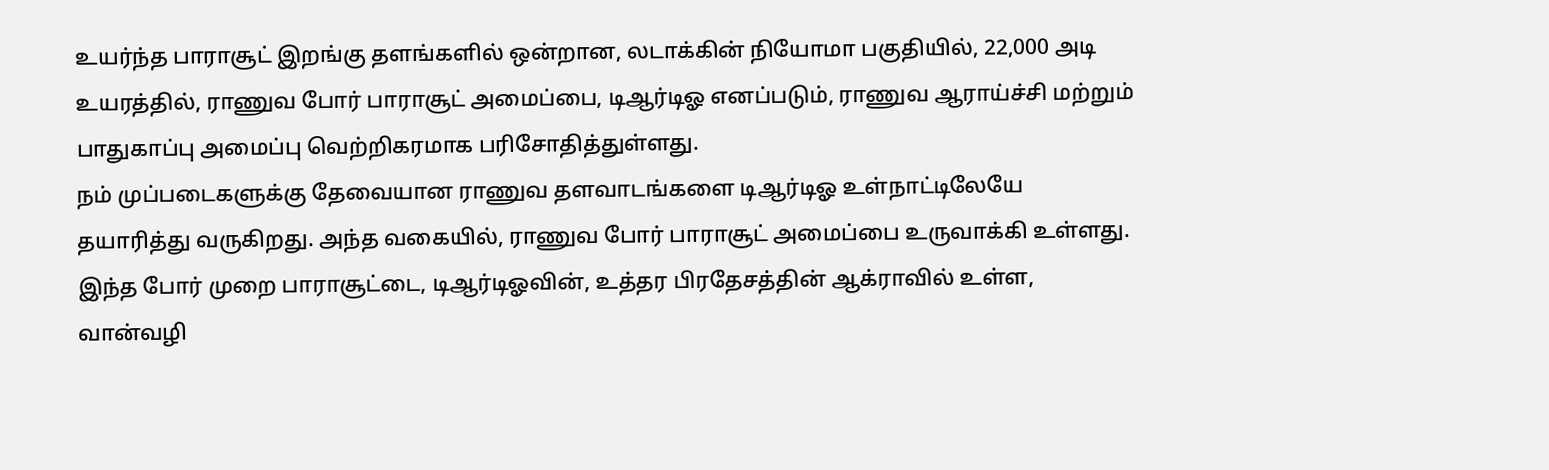உயர்ந்த பாராசூட் இறங்கு தளங்களில் ஒன்றான, லடாக்கின் நியோமா பகுதியில், 22,000 அடி உயரத்தில், ராணுவ போர் பாராசூட் அமைப்பை, டிஆர்டிஓ எனப்படும், ராணுவ ஆராய்ச்சி மற்றும் பாதுகாப்பு அமைப்பு வெற்றிகரமாக பரிசோதித்துள்ளது.
நம் முப்படைகளுக்கு தேவையான ராணுவ தளவாடங்களை டிஆர்டிஓ உள்நாட்டிலேயே தயாரித்து வருகிறது. அந்த வகையில், ராணுவ போர் பாராசூட் அமைப்பை உருவாக்கி உள்ளது. இந்த போர் முறை பாராசூட்டை, டிஆர்டிஓவின், உத்தர பிரதேசத்தின் ஆக்ராவில் உள்ள, வான்வழி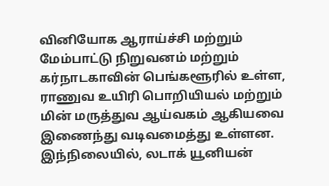வினியோக ஆராய்ச்சி மற்றும் மேம்பாட்டு நிறுவனம் மற்றும் கர்நாடகாவின் பெங்களூரில் உள்ள, ராணுவ உயிரி பொறியியல் மற்றும் மின் மருத்துவ ஆய்வகம் ஆகியவை இணைந்து வடிவமைத்து உள்ளன.
இந்நிலையில், லடாக் யூனியன்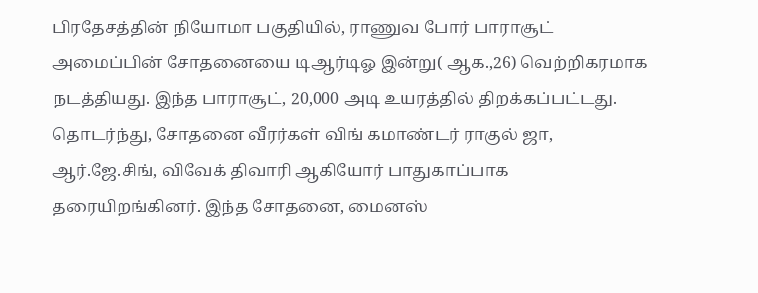பிரதேசத்தின் நியோமா பகுதியில், ராணுவ போர் பாராசூட் அமைப்பின் சோதனையை டிஆர்டிஓ இன்று( ஆக.,26) வெற்றிகரமாக நடத்தியது. இந்த பாராசூட், 20,000 அடி உயரத்தில் திறக்கப்பட்டது. தொடர்ந்து, சோதனை வீரர்கள் விங் கமாண்டர் ராகுல் ஜா, ஆர்.ஜே.சிங், விவேக் திவாரி ஆகியோர் பாதுகாப்பாக தரையிறங்கினர். இந்த சோதனை, மைனஸ்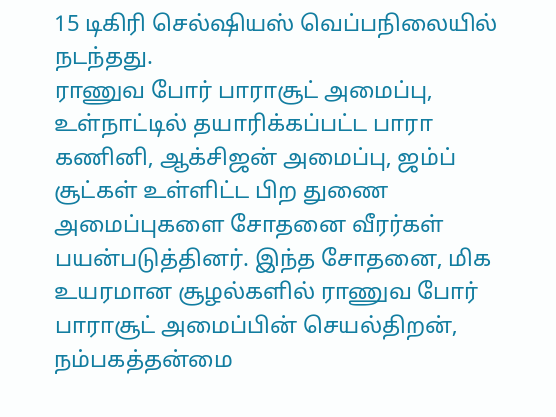15 டிகிரி செல்ஷியஸ் வெப்பநிலையில் நடந்தது.
ராணுவ போர் பாராசூட் அமைப்பு, உள்நாட்டில் தயாரிக்கப்பட்ட பாரா கணினி, ஆக்சிஜன் அமைப்பு, ஜம்ப் சூட்கள் உள்ளிட்ட பிற துணை அமைப்புகளை சோதனை வீரர்கள் பயன்படுத்தினர். இந்த சோதனை, மிக உயரமான சூழல்களில் ராணுவ போர் பாராசூட் அமைப்பின் செயல்திறன், நம்பகத்தன்மை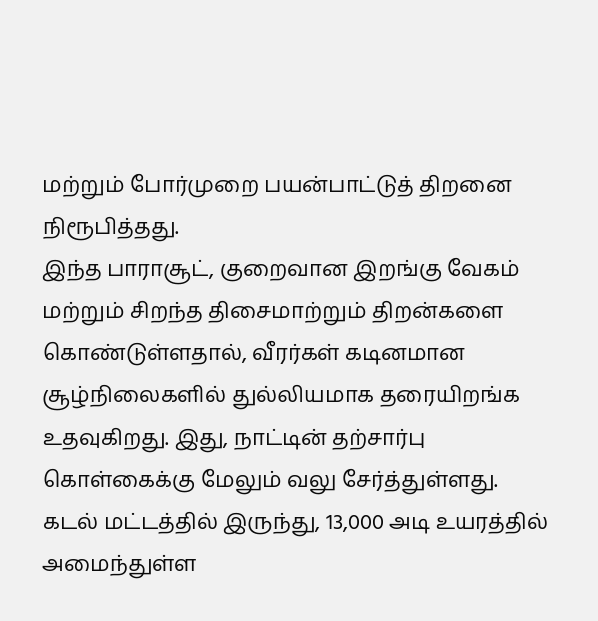மற்றும் போர்முறை பயன்பாட்டுத் திறனை நிரூபித்தது.
இந்த பாராசூட், குறைவான இறங்கு வேகம் மற்றும் சிறந்த திசைமாற்றும் திறன்களை கொண்டுள்ளதால், வீரர்கள் கடினமான சூழ்நிலைகளில் துல்லியமாக தரையிறங்க உதவுகிறது. இது, நாட்டின் தற்சார்பு கொள்கைக்கு மேலும் வலு சேர்த்துள்ளது.
கடல் மட்டத்தில் இருந்து, 13,000 அடி உயரத்தில் அமைந்துள்ள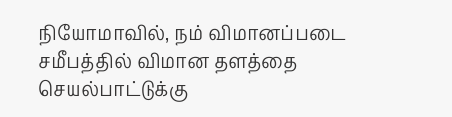நியோமாவில், நம் விமானப்படை சமீபத்தில் விமான தளத்தை செயல்பாட்டுக்கு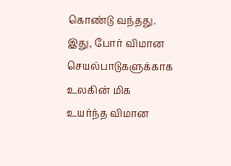கொண்டு வந்தது. இது, போர் விமான செயல்பாடுகளுக்காக உலகின் மிக உயர்ந்த விமான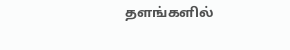தளங்களில்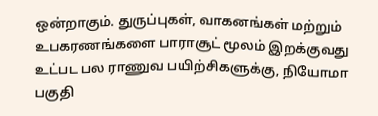ஒன்றாகும். துருப்புகள், வாகனங்கள் மற்றும் உபகரணங்களை பாராசூட் மூலம் இறக்குவது உட்பட பல ராணுவ பயிற்சிகளுக்கு, நியோமா பகுதி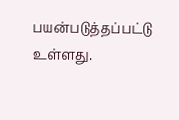பயன்படுத்தப்பட்டு உள்ளது.